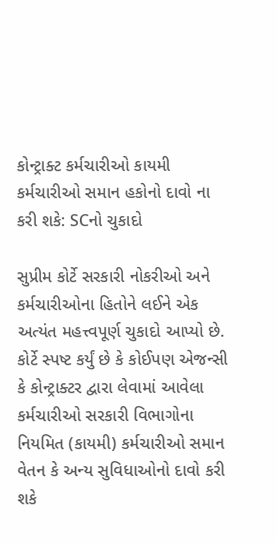કોન્ટ્રાક્ટ કર્મચારીઓ કાયમી કર્મચારીઓ સમાન હકોનો દાવો ના કરી શકે: SCનો ચુકાદો

સુપ્રીમ કોર્ટે સરકારી નોકરીઓ અને કર્મચારીઓના હિતોને લઈને એક અત્યંત મહત્ત્વપૂર્ણ ચુકાદો આપ્યો છે. કોર્ટે સ્પષ્ટ કર્યું છે કે કોઈપણ એજન્સી કે કોન્ટ્રાક્ટર દ્વારા લેવામાં આવેલા કર્મચારીઓ સરકારી વિભાગોના નિયમિત (કાયમી) કર્મચારીઓ સમાન વેતન કે અન્ય સુવિધાઓનો દાવો કરી શકે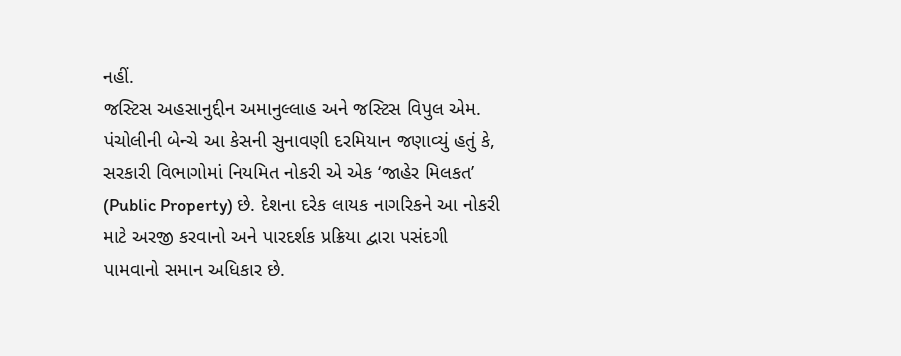નહીં.
જસ્ટિસ અહસાનુદ્દીન અમાનુલ્લાહ અને જસ્ટિસ વિપુલ એમ. પંચોલીની બેન્ચે આ કેસની સુનાવણી દરમિયાન જણાવ્યું હતું કે, સરકારી વિભાગોમાં નિયમિત નોકરી એ એક ‘જાહેર મિલકત’ (Public Property) છે. દેશના દરેક લાયક નાગરિકને આ નોકરી માટે અરજી કરવાનો અને પારદર્શક પ્રક્રિયા દ્વારા પસંદગી પામવાનો સમાન અધિકાર છે.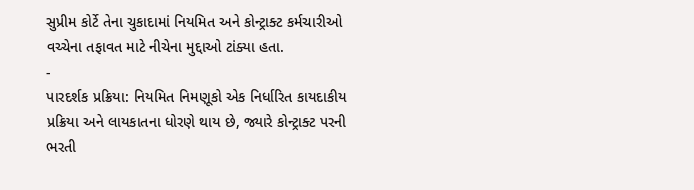સુપ્રીમ કોર્ટે તેના ચુકાદામાં નિયમિત અને કોન્ટ્રાક્ટ કર્મચારીઓ વચ્ચેના તફાવત માટે નીચેના મુદ્દાઓ ટાંક્યા હતા.
-
પારદર્શક પ્રક્રિયા: નિયમિત નિમણૂકો એક નિર્ધારિત કાયદાકીય પ્રક્રિયા અને લાયકાતના ધોરણે થાય છે, જ્યારે કોન્ટ્રાક્ટ પરની ભરતી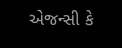એજન્સી કે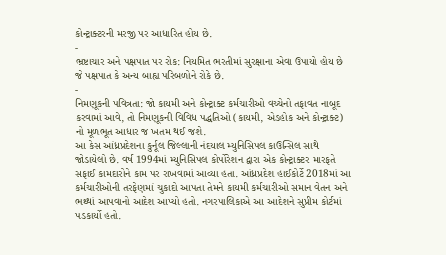કોન્ટ્રાક્ટરની મરજી પર આધારિત હોય છે.
-
ભ્રષ્ટાચાર અને પક્ષપાત પર રોક: નિયમિત ભરતીમાં સુરક્ષાના એવા ઉપાયો હોય છે જે પક્ષપાત કે અન્ય બાહ્ય પરિબળોને રોકે છે.
-
નિમણૂકની પવિત્રતા: જો કાયમી અને કોન્ટ્રાક્ટ કર્મચારીઓ વચ્ચેનો તફાવત નાબૂદ કરવામાં આવે, તો નિમણૂકની વિવિધ પદ્ધતિઓ (કાયમી, એડહોક અને કોન્ટ્રાક્ટ) નો મૂળભૂત આધાર જ ખતમ થઈ જશે.
આ કેસ આંધ્રપ્રદેશના કુર્નૂલ જિલ્લાની નંદયાલ મ્યુનિસિપલ કાઉન્સિલ સાથે જોડાયેલો છે. વર્ષ 1994માં મ્યુનિસિપલ કોર્પોરેશન દ્વારા એક કોન્ટ્રાક્ટર મારફતે સફાઈ કામદારોને કામ પર રાખવામાં આવ્યા હતા. આંધ્રપ્રદેશ હાઈકોર્ટે 2018માં આ કર્મચારીઓની તરફેણમાં ચુકાદો આપતા તેમને કાયમી કર્મચારીઓ સમાન વેતન અને ભથ્થાં આપવાનો આદેશ આપ્યો હતો. નગરપાલિકાએ આ આદેશને સુપ્રીમ કોર્ટમાં પડકાર્યો હતો.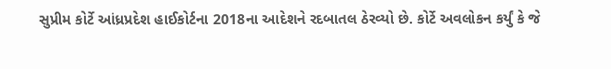સુપ્રીમ કોર્ટે આંધ્રપ્રદેશ હાઈકોર્ટના 2018ના આદેશને રદબાતલ ઠેરવ્યો છે. કોર્ટે અવલોકન કર્યું કે જે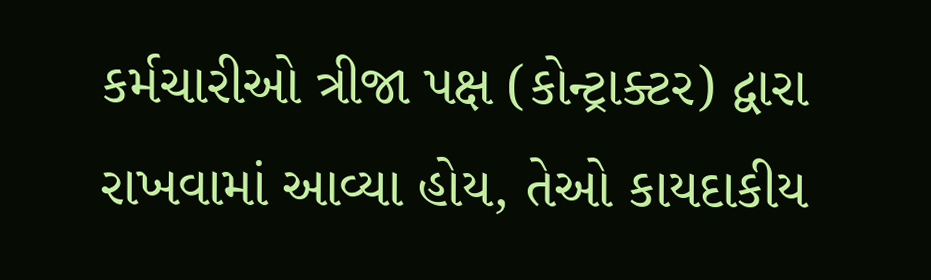કર્મચારીઓ ત્રીજા પક્ષ (કોન્ટ્રાક્ટર) દ્વારા રાખવામાં આવ્યા હોય, તેઓ કાયદાકીય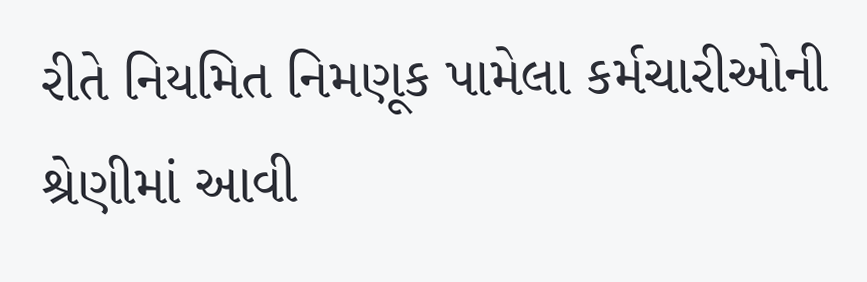રીતે નિયમિત નિમણૂક પામેલા કર્મચારીઓની શ્રેણીમાં આવી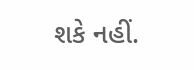શકે નહીં.